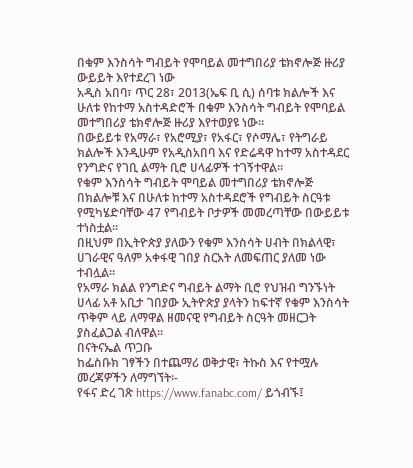በቁም እንስሳት ግብይት የሞባይል መተግበሪያ ቴክኖሎጅ ዙሪያ ውይይት እየተደረገ ነው
አዲስ አበባ፣ ጥር 28፣ 2013(ኤፍ ቢ ሲ) ሰባቱ ክልሎች እና ሁለቱ የከተማ አስተዳድሮች በቁም እንስሳት ግብይት የሞባይል መተግበሪያ ቴክኖሎጅ ዙሪያ እየተወያዩ ነው፡፡
በውይይቱ የአማራ፣ የአሮሚያ፣ የአፋር፣ የሶማሌ፣ የትግራይ ክልሎች እንዲሁም የአዲስአበባ እና የድሬዳዋ ከተማ አስተዳደር የንግድና የገቢ ልማት ቢሮ ሀላፊዎች ተገኝተዋል፡፡
የቁም እንስሳት ግብይት ሞባይል መተግበሪያ ቴክኖሎጅ በክልሎቹ እና በሁለቱ ከተማ አስተዳደሮች የግብይት ስርዓቱ የሚካሄድባቸው 47 የግብይት ቦታዎች መመረጣቸው በውይይቱ ተነስቷል፡፡
በዚህም በኢትዮጵያ ያለውን የቁም እንስሳት ሀብት በክልላዊ፣ ሀገራዊና ዓለም አቀፋዊ ገበያ ስርአት ለመፍጠር ያለመ ነው ተብሏል፡፡
የአማራ ክልል የንግድና ግብይት ልማት ቢሮ የህዝብ ግንኙነት ሀላፊ አቶ አቢታ ገበያው ኢትዮጵያ ያላትን ከፍተኛ የቁም እንስሳት ጥቅም ላይ ለማዋል ዘመናዊ የግብይት ስርዓት መዘርጋት ያስፈልጋል ብለዋል፡፡
በናትናኤል ጥጋቡ
ከፌስቡክ ገፃችን በተጨማሪ ወቅታዊ፣ ትኩስ እና የተሟሉ መረጃዎችን ለማግኘት፡-
የፋና ድረ ገጽ https://www.fanabc.com/ ይጎብኙ፤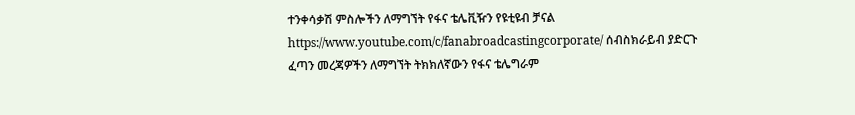ተንቀሳቃሽ ምስሎችን ለማግኘት የፋና ቴሌቪዥን የዩቲዩብ ቻናል https://www.youtube.com/c/fanabroadcastingcorporate/ ሰብስክራይብ ያድርጉ
ፈጣን መረጃዎችን ለማግኘት ትክክለኛውን የፋና ቴሌግራም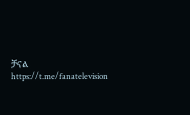ቻናል https://t.me/fanatelevision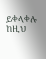ይቀላቀሉ
ከዚህ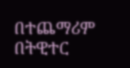በተጨማሪም በትዊተር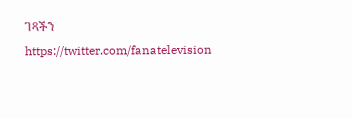ገጻችን https://twitter.com/fanatelevision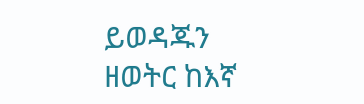ይወዳጁን
ዘወትር ከእኛ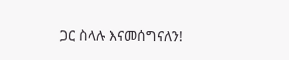ጋር ስላሉ እናመሰግናለን!